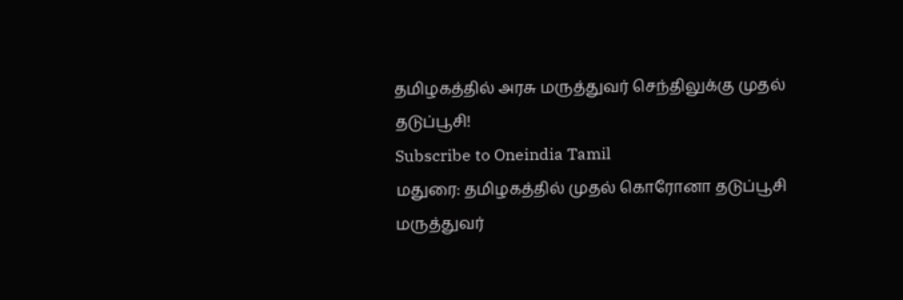தமிழகத்தில் அரசு மருத்துவர் செந்திலுக்கு முதல் தடுப்பூசி!
Subscribe to Oneindia Tamil
மதுரை: தமிழகத்தில் முதல் கொரோனா தடுப்பூசி மருத்துவர்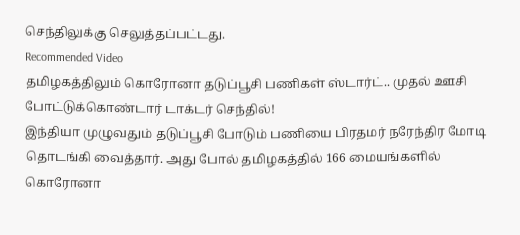செந்திலுக்கு செலுத்தப்பட்டது.
Recommended Video
தமிழகத்திலும் கொரோனா தடுப்பூசி பணிகள் ஸ்டார்ட்.. முதல் ஊசி போட்டுக்கொண்டார் டாக்டர் செந்தில்!
இந்தியா முழுவதும் தடுப்பூசி போடும் பணியை பிரதமர் நரேந்திர மோடி தொடங்கி வைத்தார். அது போல் தமிழகத்தில் 166 மையங்களில் கொரோனா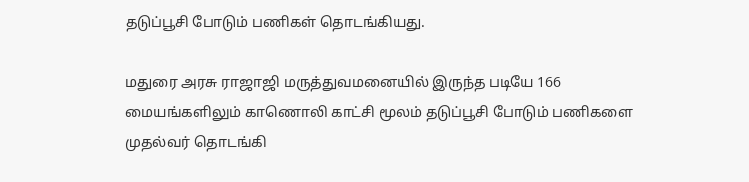தடுப்பூசி போடும் பணிகள் தொடங்கியது.

மதுரை அரசு ராஜாஜி மருத்துவமனையில் இருந்த படியே 166 மையங்களிலும் காணொலி காட்சி மூலம் தடுப்பூசி போடும் பணிகளை முதல்வர் தொடங்கி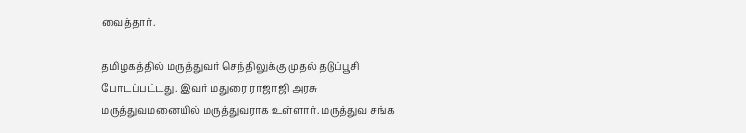வைத்தார்.

தமிழகத்தில் மருத்துவர் செந்திலுக்கு முதல் தடுப்பூசி போடப்பட்டது. இவர் மதுரை ராஜாஜி அரசு மருத்துவமனையில் மருத்துவராக உள்ளார். மருத்துவ சங்க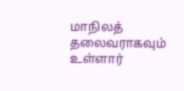மாநிலத் தலைவராகவும் உள்ளார்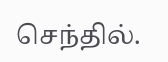செந்தில்.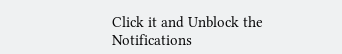Click it and Unblock the Notifications